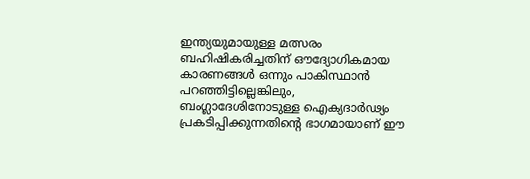ഇന്ത്യയുമായുള്ള മത്സരം ബഹിഷികരിച്ചതിന് ഔദ്യോഗികമായ കാരണങ്ങൾ ഒന്നും പാകിസ്ഥാൻ പറഞ്ഞിട്ടില്ലെങ്കിലും, ബംഗ്ലാദേശിനോടുള്ള ഐക്യദാർഢ്യം പ്രകടിപ്പിക്കുന്നതിൻ്റെ ഭാഗമായാണ് ഈ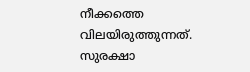നീക്കത്തെ വിലയിരുത്തുന്നത്. സുരക്ഷാ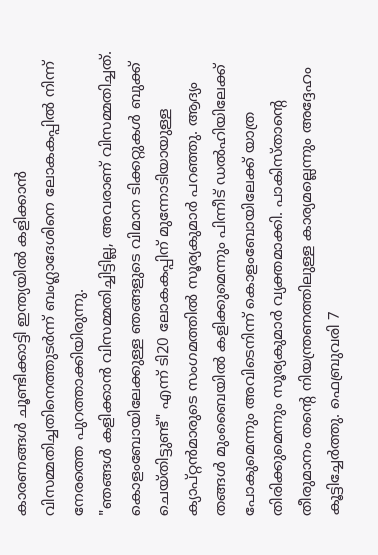കാരണങ്ങൾ ചൂണ്ടിക്കാട്ടി ഇന്ത്യയിൽ കളിക്കാൻ വിസമ്മതിച്ചതിനെത്തുടർന്ന് ബംഗ്ലാദേശിനെ ലോകകപ്പിൽ നിന്ന് നേരത്തെ പുറത്താക്കിയിരുന്നു.
"ഞങ്ങൾ കളിക്കാൻ വിസമ്മതിച്ചിട്ടില്ല, അവരാണ് വിസമ്മതിച്ചത്. കൊളംബോയിലേക്കുള്ള ഞങ്ങളുടെ വിമാന ടിക്കറ്റുകൾ ബുക്ക് ചെയ്തിട്ടുണ്ട്" എന്ന് ടി20 ലോകകപ്പിന് മുന്നോടിയായുള്ള ക്യാപ്റ്റൻമാരുടെ സംഗമത്തിൽ സൂര്യകുമാർ പറഞ്ഞു. ആദ്യം തങ്ങൾ മുംബൈയിൽ കളിക്കുമെന്നും പിന്നീട് ഡൽഹിയിലേക്ക് പോകുമെന്നും അവിടെനിന്ന് കൊളംബോയിലേക്ക് യാത്ര തിരിക്കുമെന്നും സൂര്യകുമാർ വ്യക്തമാക്കി. പാകിസ്താൻ്റെ തീരുമാനം തൻ്റെ നിയന്ത്രണത്തിലുള്ള കാര്യമല്ലെന്നും അദ്ദേഹം കൂട്ടിച്ചേർത്തു. ഫെബ്രുവരി 7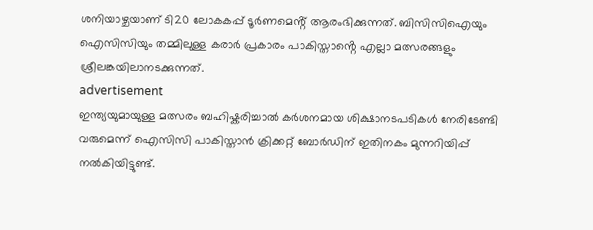ശനിയാഴ്ചയാണ് ടി20 ലോകകപ്പ് ടൂർണമെൻ്റ് ആരംഭിക്കുന്നത്. ബിസിസിഐയും ഐസിസിയും തമ്മിലുള്ള കരാർ പ്രകാരം പാകിസ്താൻ്റെ എല്ലാ മത്സരങ്ങളും ശ്രീലങ്കയിലാനടക്കുന്നത്.
advertisement
ഇന്ത്യയുമായുള്ള മത്സരം ബഹിഷ്കരിച്ചാൽ കർശനമായ ശിക്ഷാനടപടികൾ നേരിടേണ്ടി വരുമെന്ന് ഐസിസി പാകിസ്താൻ ക്രിക്കറ്റ് ബോർഡിന് ഇതിനകം മുന്നറിയിപ്പ് നൽകിയിട്ടുണ്ട്.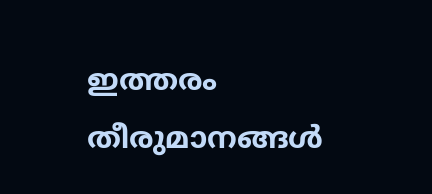ഇത്തരം തീരുമാനങ്ങൾ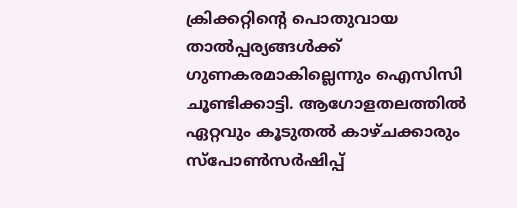ക്രിക്കറ്റിൻ്റെ പൊതുവായ താൽപ്പര്യങ്ങൾക്ക് ഗുണകരമാകില്ലെന്നും ഐസിസി ചൂണ്ടിക്കാട്ടി. ആഗോളതലത്തിൽ ഏറ്റവും കൂടുതൽ കാഴ്ചക്കാരും സ്പോൺസർഷിപ്പ്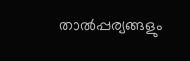താൽപ്പര്യങ്ങളും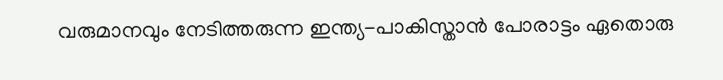വരുമാനവും നേടിത്തരുന്ന ഇന്ത്യ-പാകിസ്താൻ പോരാട്ടം ഏതൊരു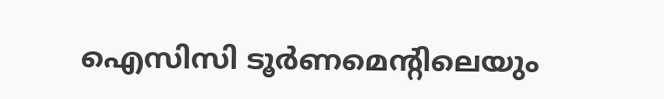ഐസിസി ടൂർണമെൻ്റിലെയും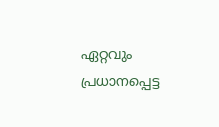ഏറ്റവും പ്രധാനപ്പെട്ട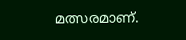മത്സരമാണ്.